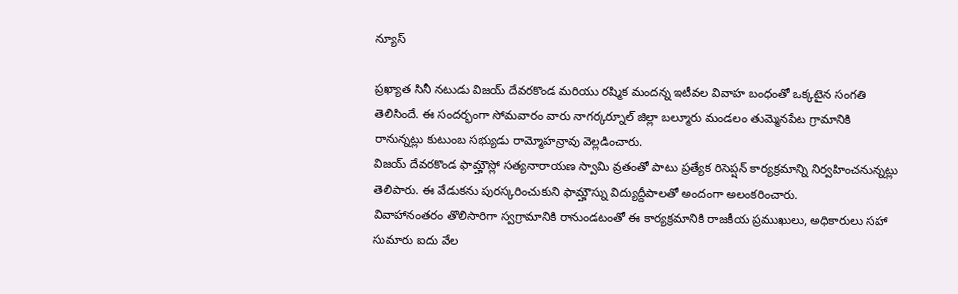న్యూస్

ప్రఖ్యాత సినీ నటుడు విజయ్ దేవరకొండ మరియు రష్మిక మందన్న ఇటీవల వివాహ బంధంతో ఒక్కటైన సంగతి తెలిసిందే. ఈ సందర్భంగా సోమవారం వారు నాగర్కర్నూల్ జిల్లా బల్మూరు మండలం తుమ్మెనపేట గ్రామానికి రానున్నట్లు కుటుంబ సభ్యుడు రామ్మోహన్రావు వెల్లడించారు.
విజయ్ దేవరకొండ ఫామ్హౌస్లో సత్యనారాయణ స్వామి వ్రతంతో పాటు ప్రత్యేక రిసెప్షన్ కార్యక్రమాన్ని నిర్వహించనున్నట్లు తెలిపారు. ఈ వేడుకను పురస్కరించుకుని ఫామ్హౌస్ను విద్యుద్దీపాలతో అందంగా అలంకరించారు.
వివాహానంతరం తొలిసారిగా స్వగ్రామానికి రానుండటంతో ఈ కార్యక్రమానికి రాజకీయ ప్రముఖులు, అధికారులు సహా సుమారు ఐదు వేల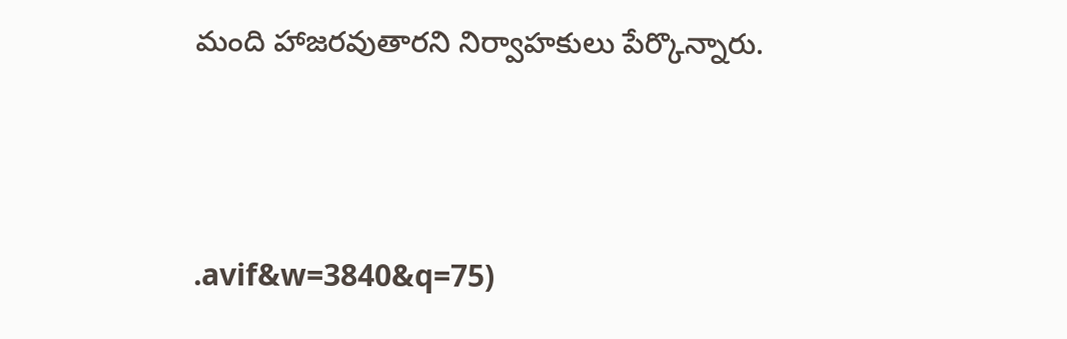మంది హాజరవుతారని నిర్వాహకులు పేర్కొన్నారు.




.avif&w=3840&q=75)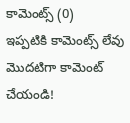కామెంట్స్ (0)
ఇప్పటికి కామెంట్స్ లేవు
మొదటిగా కామెంట్ చేయండి!